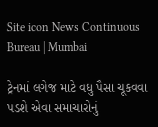Site icon News Continuous Bureau | Mumbai

ટ્રેનમાં લગેજ માટે વધુ પૈસા ચૂકવવા પડશે એવા સમાચારોનું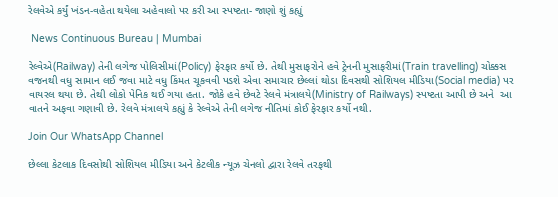રેલવેએ કર્યું ખંડન-વહેતા થયેલા અહેવાલો પર કરી આ સ્પષ્ટતા- જાણો શું કહ્યું

 News Continuous Bureau | Mumbai

રેલ્વેએ(Railway) તેની લગેજ પોલિસીમાં(Policy) ફેરફાર કર્યો છે. તેથી મુસાફરોને હવે ટ્રેનની મુસાફરીમાં(Train travelling) ચોક્કસ વજનથી વધુ સામાન લઈ જવા માટે વધુ કિંમત ચૂકવવી પડશે એવા સમાચાર છેલ્લાં થોડા દિવસથી સોશિયલ મીડિયા(Social media) પર વાયરલ થયા છે. તેથી લોકો પેનિક થઈ ગયા હતા. જોકે હવે છેવટે રેલવે મંત્રાલયે(Ministry of Railways) સ્પષ્ટતા આપી છે અને  આ વાતને અફવા ગણાવી છે. રેલવે મંત્રાલયે કહ્યું કે રેલ્વેએ તેની લગેજ નીતિમાં કોઈ ફેરફાર કર્યો નથી.

Join Our WhatsApp Channel

છેલ્લા કેટલાક દિવસોથી સોશિયલ મીડિયા અને કેટલીક ન્યૂઝ ચેનલો દ્વારા રેલવે તરફથી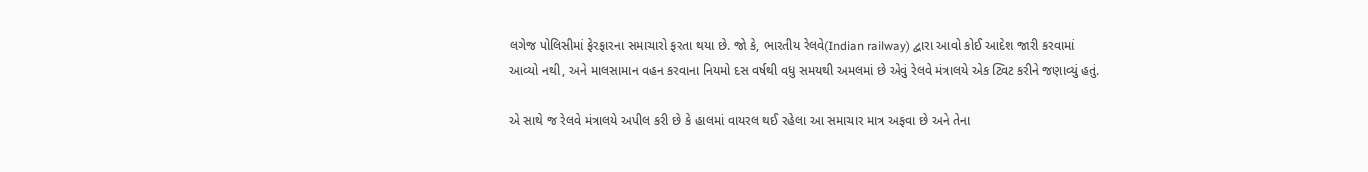લગેજ પોલિસીમાં ફેરફારના સમાચારો ફરતા થયા છે. જો કે, ભારતીય રેલવે(Indian railway) દ્વારા આવો કોઈ આદેશ જારી કરવામાં આવ્યો નથી, અને માલસામાન વહન કરવાના નિયમો દસ વર્ષથી વધુ સમયથી અમલમાં છે એવું રેલવે મંત્રાલયે એક ટ્વિટ કરીને જણાવ્યું હતું.

એ સાથે જ રેલવે મંત્રાલયે અપીલ કરી છે કે હાલમાં વાયરલ થઈ રહેલા આ સમાચાર માત્ર અફવા છે અને તેના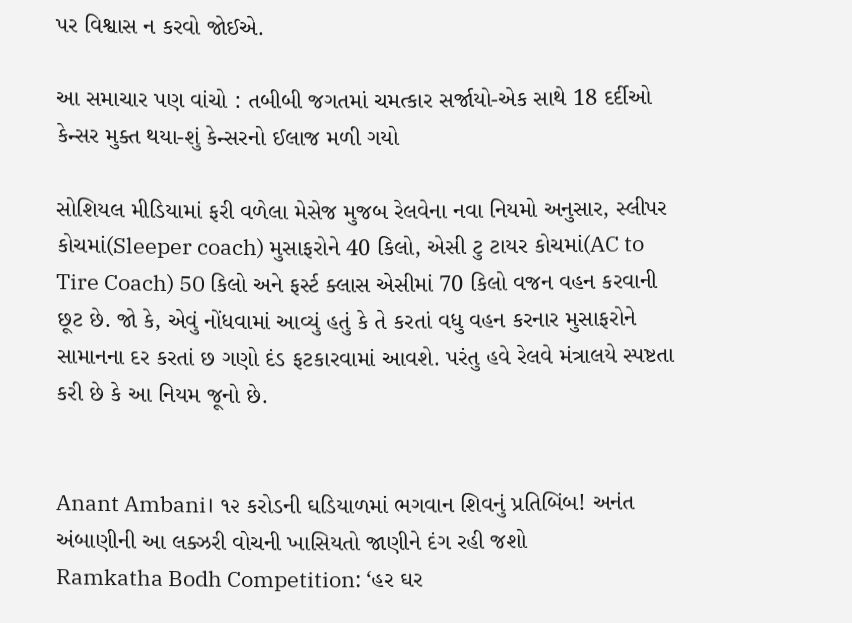પર વિશ્વાસ ન કરવો જોઈએ.

આ સમાચાર પણ વાંચો : તબીબી જગતમાં ચમત્કાર સર્જાયો-એક સાથે 18 દર્દીઓ કેન્સર મુક્ત થયા-શું કેન્સરનો ઈલાજ મળી ગયો

સોશિયલ મીડિયામાં ફરી વળેલા મેસેજ મુજબ રેલવેના નવા નિયમો અનુસાર, સ્લીપર કોચમાં(Sleeper coach) મુસાફરોને 40 કિલો, એસી ટુ ટાયર કોચમાં(AC to Tire Coach) 50 કિલો અને ફર્સ્ટ ક્લાસ એસીમાં 70 કિલો વજન વહન કરવાની છૂટ છે. જો કે, એવું નોંધવામાં આવ્યું હતું કે તે કરતાં વધુ વહન કરનાર મુસાફરોને સામાનના દર કરતાં છ ગણો દંડ ફટકારવામાં આવશે. પરંતુ હવે રેલવે મંત્રાલયે સ્પષ્ટતા કરી છે કે આ નિયમ જૂનો છે.


Anant Ambani। ૧૨ કરોડની ઘડિયાળમાં ભગવાન શિવનું પ્રતિબિંબ! અનંત અંબાણીની આ લક્ઝરી વોચની ખાસિયતો જાણીને દંગ રહી જશો
Ramkatha Bodh Competition: ‘હર ઘર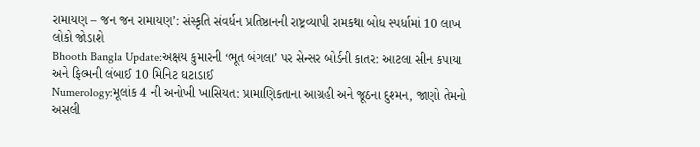રામાયણ – જન જન રામાયણ’: સંસ્કૃતિ સંવર્ધન પ્રતિષ્ઠાનની રાષ્ટ્રવ્યાપી રામકથા બોધ સ્પર્ધામાં 10 લાખ લોકો જોડાશે
Bhooth Bangla Update:અક્ષય કુમારની ‘ભૂત બંગલા’ પર સેન્સર બોર્ડની કાતર: આટલા સીન કપાયા અને ફિલ્મની લંબાઈ 10 મિનિટ ઘટાડાઈ
Numerology:મૂલાંક 4 ની અનોખી ખાસિયત: પ્રામાણિકતાના આગ્રહી અને જૂઠના દુશ્મન, જાણો તેમનો અસલી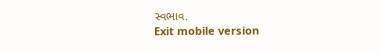સ્વભાવ.
Exit mobile version